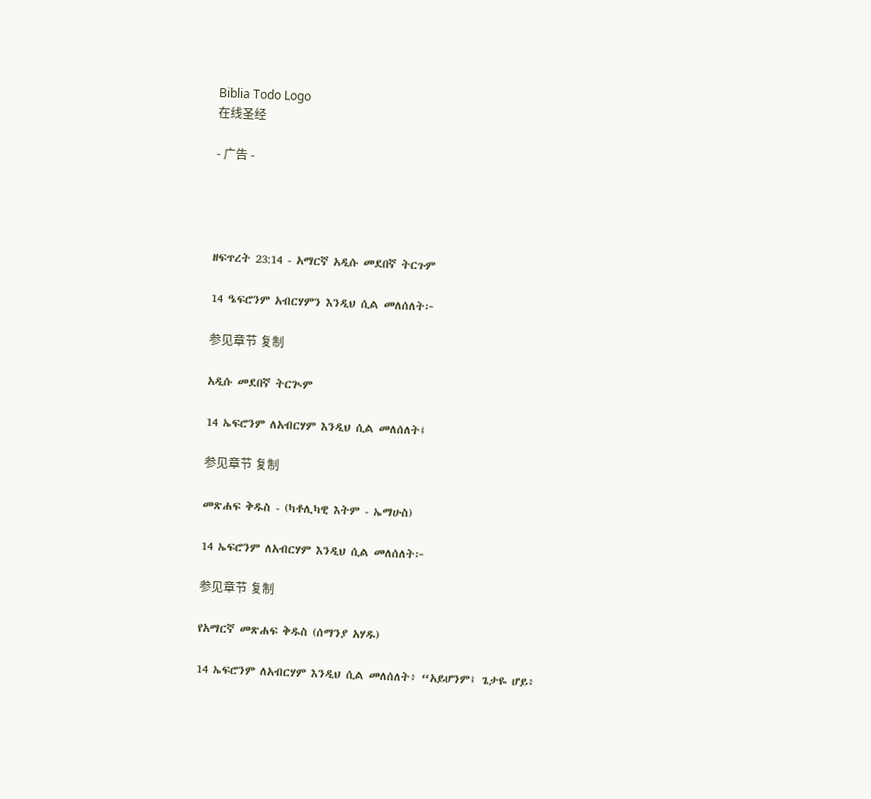Biblia Todo Logo
在线圣经

- 广告 -




ዘፍጥረት 23:14 - አማርኛ አዲሱ መደበኛ ትርጉም

14 ዔፍሮንም አብርሃምን እንዲህ ሲል መለሰለት፦

参见章节 复制

አዲሱ መደበኛ ትርጒም

14 ኤፍሮንም ለአብርሃም እንዲህ ሲል መለሰለት፤

参见章节 复制

መጽሐፍ ቅዱስ - (ካቶሊካዊ እትም - ኤማሁስ)

14 ኤፍሮንም ለአብርሃም እንዲህ ሲል መለሰለት፦

参见章节 复制

የአማርኛ መጽሐፍ ቅዱስ (ሰማንያ አሃዱ)

14 ኤፍሮንም ለአብርሃም እንዲህ ሲል መለሰለት፥ “አይሆንም፤ ጌታዬ ሆይ፥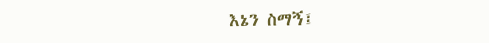እኔን ስማኝ፤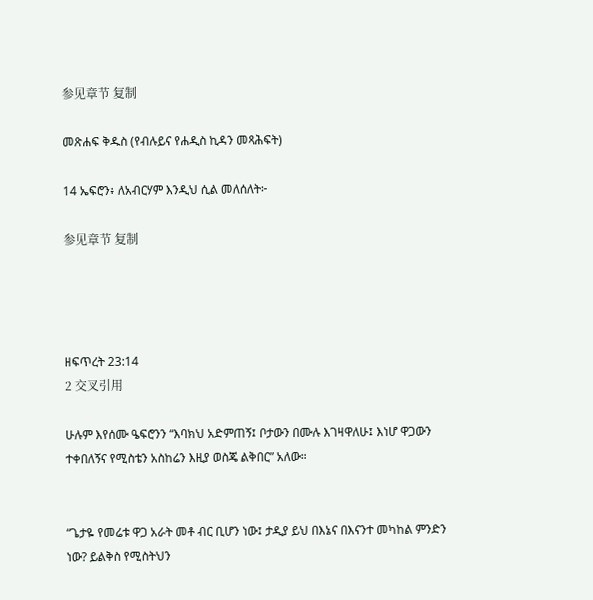参见章节 复制

መጽሐፍ ቅዱስ (የብሉይና የሐዲስ ኪዳን መጻሕፍት)

14 ኤፍሮን፥ ለአብርሃም እንዲህ ሲል መለሰለት፦

参见章节 复制




ዘፍጥረት 23:14
2 交叉引用

ሁሉም እየሰሙ ዔፍሮንን “እባክህ አድምጠኝ፤ ቦታውን በሙሉ እገዛዋለሁ፤ እነሆ ዋጋውን ተቀበለኝና የሚስቴን አስከሬን እዚያ ወስጄ ልቅበር” አለው።


“ጌታዬ የመሬቱ ዋጋ አራት መቶ ብር ቢሆን ነው፤ ታዲያ ይህ በእኔና በእናንተ መካከል ምንድን ነው? ይልቅስ የሚስትህን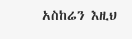አስከሬን እዚህ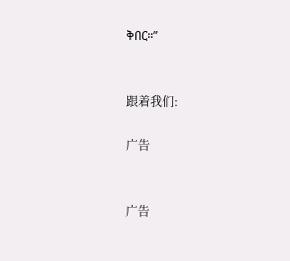ቅበር።”


跟着我们:

广告


广告